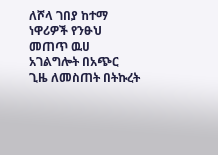ለሾላ ገበያ ከተማ ነዋሪዎች የንፁህ መጠጥ ዉሀ አገልግሎት በአጭር ጊዜ ለመስጠት በትኩረት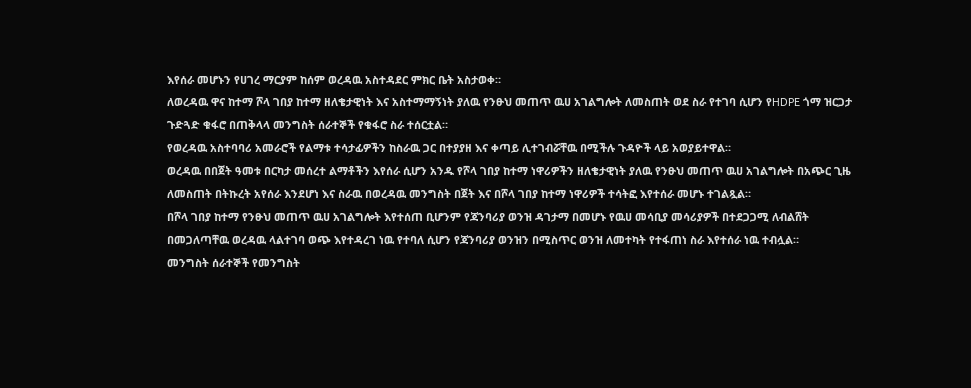እየሰራ መሆኑን የሀገረ ማርያም ከሰም ወረዳዉ አስተዳደር ምክር ቤት አስታወቀ።
ለወረዳዉ ዋና ከተማ ሾላ ገበያ ከተማ ዘለቄታዊነት እና አስተማማኝነት ያለዉ የንፁህ መጠጥ ዉሀ አገልግሎት ለመስጠት ወደ ስራ የተገባ ሲሆን የHDPE ጎማ ዝርጋታ ጉድጓድ ቁፋሮ በጠቅላላ መንግስት ሰራተኞች የቁፋሮ ስራ ተሰርቷል።
የወረዳዉ አስተባባሪ አመራሮች የልማቱ ተሳታፊዎችን ከስራዉ ጋር በተያያዘ እና ቀጣይ ሊተገብሯቸዉ በሚችሉ ጉዳዮች ላይ አወያይተዋል።
ወረዳዉ በበጀት ዓመቱ በርካታ መሰረተ ልማቶችን እየሰራ ሲሆን አንዱ የሾላ ገበያ ከተማ ነዋሪዎችን ዘለቄታዊነት ያለዉ የንፁህ መጠጥ ዉሀ አገልግሎት በአጭር ጊዜ ለመስጠት በትኩረት አየሰራ እንደሆነ እና ስራዉ በወረዳዉ መንግስት በጀት እና በሾላ ገበያ ከተማ ነዋሪዎች ተሳትፎ እየተሰራ መሆኑ ተገልጿል።
በሾላ ገበያ ከተማ የንፁህ መጠጥ ዉሀ አገልግሎት እየተሰጠ ቢሆንም የጃንባሪያ ወንዝ ዳገታማ በመሆኑ የዉሀ መሳቢያ መሳሪያዎች በተደጋጋሚ ለብልሸት በመጋለጣቸዉ ወረዳዉ ላልተገባ ወጭ እየተዳረገ ነዉ የተባለ ሲሆን የጃንባሪያ ወንዝን በሚስጥር ወንዝ ለመተካት የተፋጠነ ስራ እየተሰራ ነዉ ተብሏል።
መንግስት ሰራተኞች የመንግስት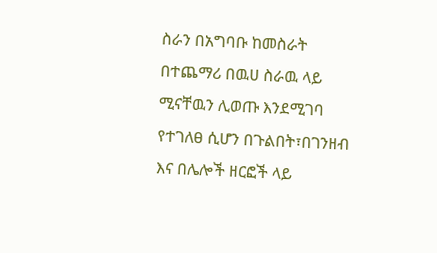ስራን በአግባቡ ከመስራት በተጨማሪ በዉሀ ስራዉ ላይ ሚናቸዉን ሊወጡ እንደሚገባ የተገለፀ ሲሆን በጉልበት፣በገንዘብ እና በሌሎች ዘርፎች ላይ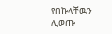የበኩላቸዉን ሊወጡ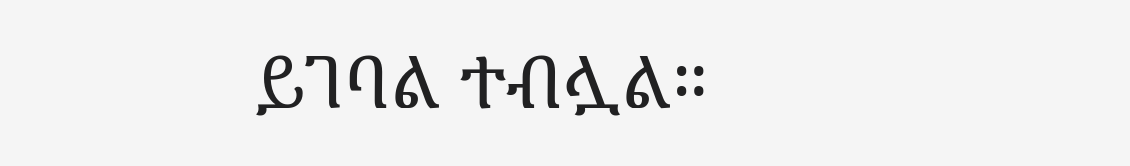ይገባል ተብሏል።